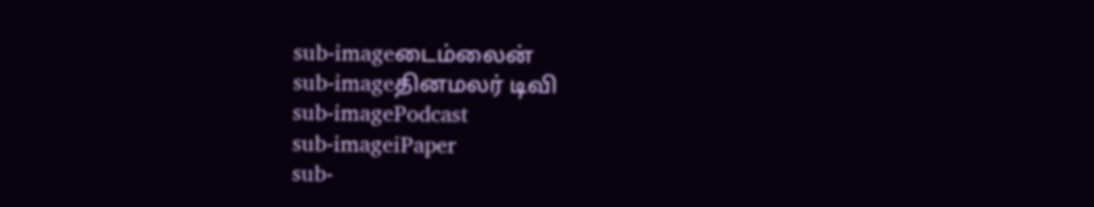sub-imageடைம்லைன்
sub-imageதினமலர் டிவி
sub-imagePodcast
sub-imageiPaper
sub-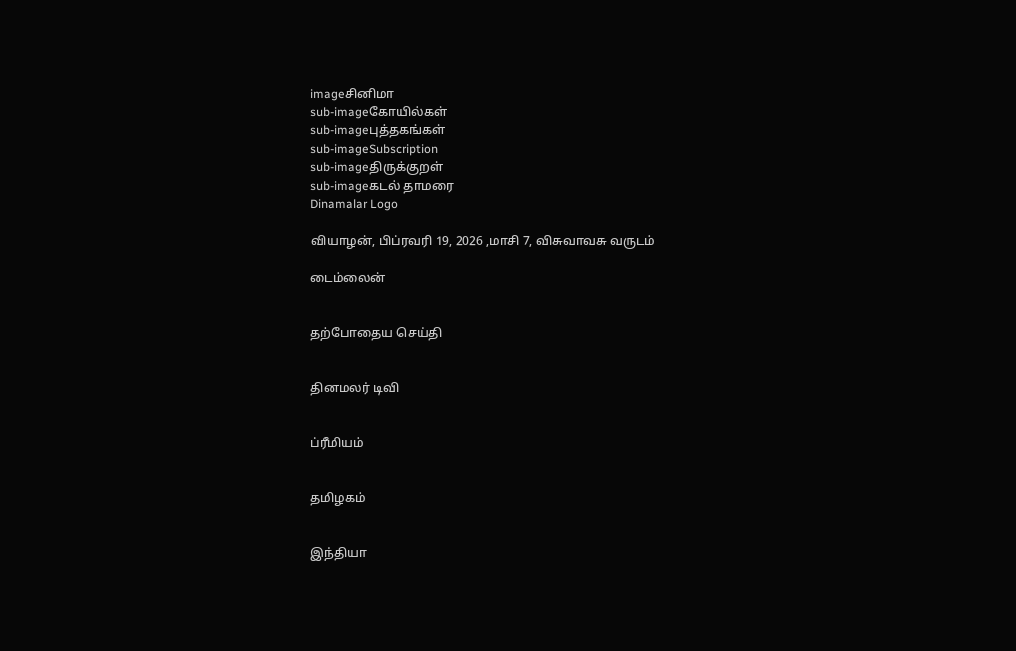imageசினிமா
sub-imageகோயில்கள்
sub-imageபுத்தகங்கள்
sub-imageSubscription
sub-imageதிருக்குறள்
sub-imageகடல் தாமரை
Dinamalar Logo

வியாழன், பிப்ரவரி 19, 2026 ,மாசி 7, விசுவாவசு வருடம்

டைம்லைன்


தற்போதைய செய்தி


தினமலர் டிவி


ப்ரீமியம்


தமிழகம்


இந்தியா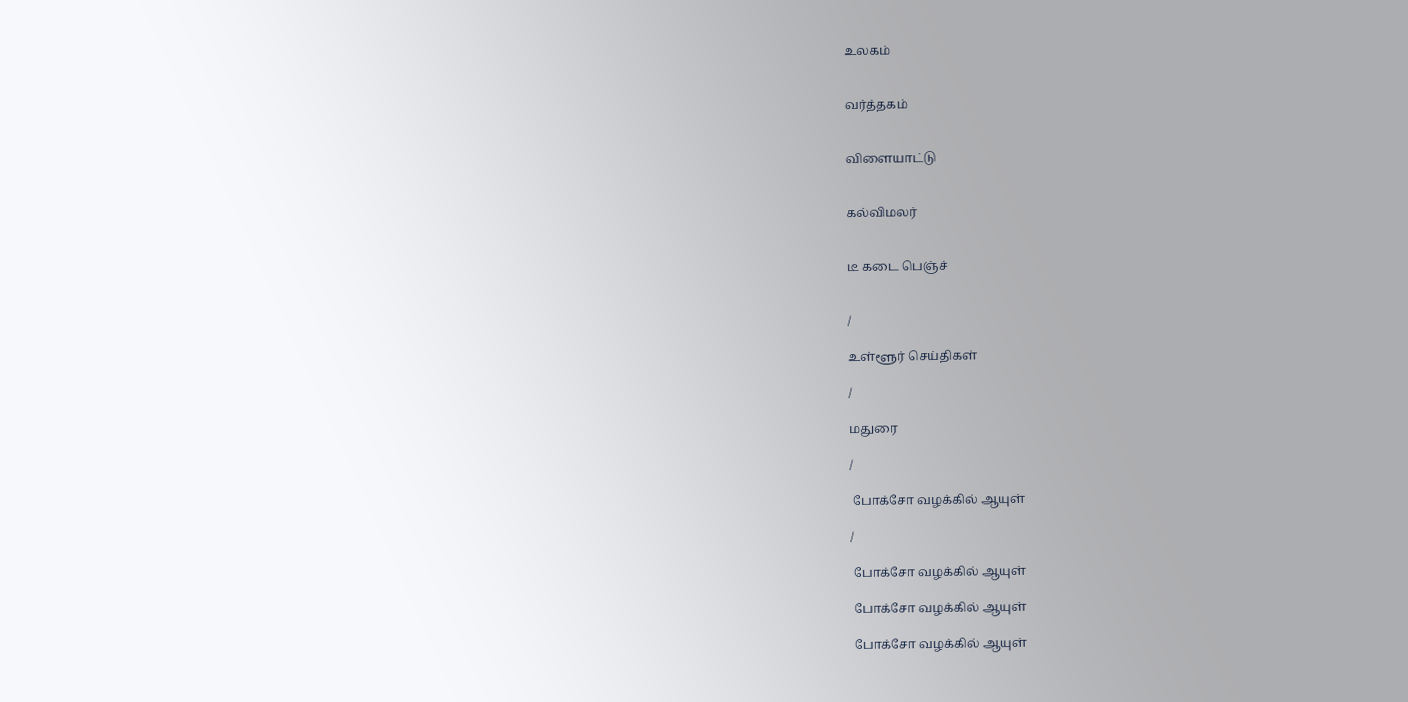உலகம்


வர்த்தகம்


விளையாட்டு


கல்விமலர்


டீ கடை பெஞ்ச்


/

உள்ளூர் செய்திகள்

/

மதுரை

/

 போக்சோ வழக்கில் ஆயுள்

/

 போக்சோ வழக்கில் ஆயுள்

 போக்சோ வழக்கில் ஆயுள்

 போக்சோ வழக்கில் ஆயுள்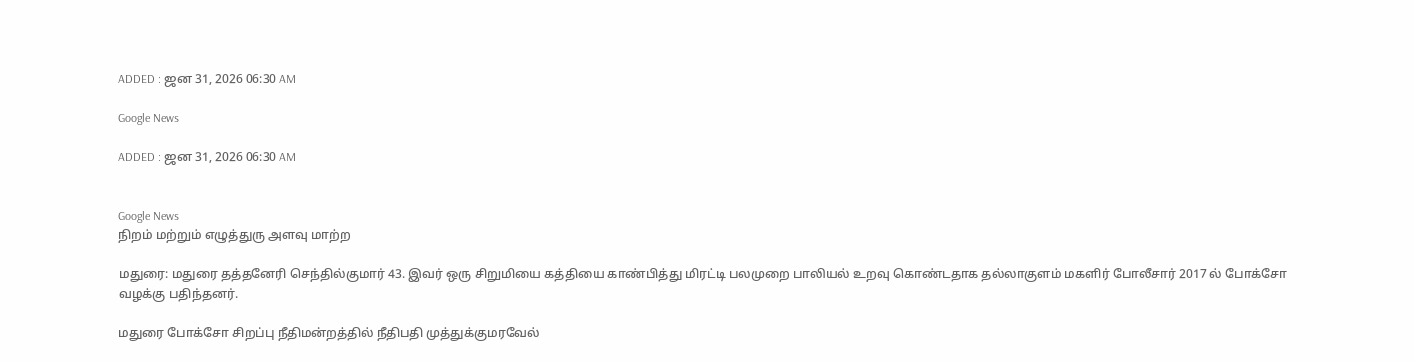ADDED : ஜன 31, 2026 06:30 AM

Google News

ADDED : ஜன 31, 2026 06:30 AM


Google News
நிறம் மற்றும் எழுத்துரு அளவு மாற்ற

மதுரை: மதுரை தத்தனேரி செந்தில்குமார் 43. இவர் ஒரு சிறுமியை கத்தியை காண்பித்து மிரட்டி பலமுறை பாலியல் உறவு கொண்டதாக தல்லாகுளம் மகளிர் போலீசார் 2017 ல் போக்சோ வழக்கு பதிந்தனர்.

மதுரை போக்சோ சிறப்பு நீதிமன்றத்தில் நீதிபதி முத்துக்குமரவேல்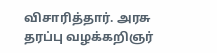விசாரித்தார். அரசு தரப்பு வழக்கறிஞர்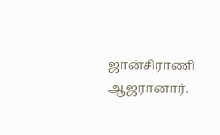ஜான்சிராணி ஆஜரானார்.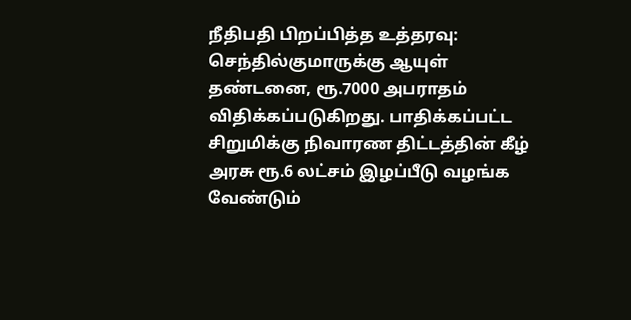நீதிபதி பிறப்பித்த உத்தரவு: செந்தில்குமாருக்கு ஆயுள் தண்டனை, ரூ.7000 அபராதம் விதிக்கப்படுகிறது. பாதிக்கப்பட்ட சிறுமிக்கு நிவாரண திட்டத்தின் கீழ் அரசு ரூ.6 லட்சம் இழப்பீடு வழங்க வேண்டும்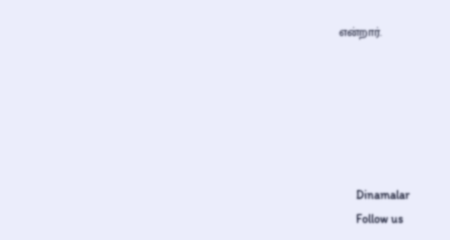என்றார்.






      Dinamalar
      Follow us